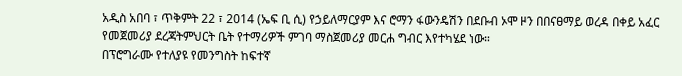አዲስ አበባ ፣ ጥቅምት 22 ፣ 2014 (ኤፍ ቢ ሲ) የኃይለማርያም እና ሮማን ፋውንዴሽን በደቡብ ኦሞ ዞን በበናፀማይ ወረዳ በቀይ አፈር የመጀመሪያ ደረጃትምህርት ቤት የተማሪዎች ምገባ ማስጀመሪያ መርሐ ግብር እየተካሄደ ነው።
በፕሮግራሙ የተለያዩ የመንግስት ከፍተኛ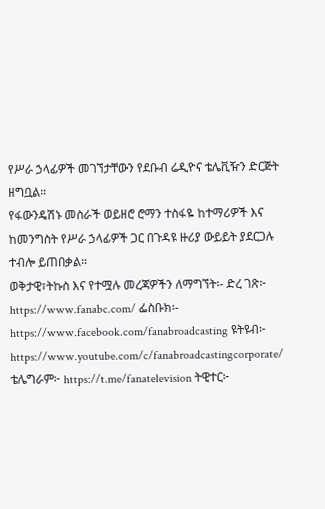የሥራ ኃላፊዎች መገኘታቸውን የደቡብ ሬዲዮና ቴሌቪዥን ድርጅት ዘግቧል።
የፋውንዴሽኑ መስራች ወይዘሮ ሮማን ተስፋዬ ከተማሪዎች እና ከመንግስት የሥራ ኃላፊዎች ጋር በጉዳዩ ዙሪያ ውይይት ያደርጋሉ ተብሎ ይጠበቃል።
ወቅታዊ፣ትኩስ እና የተሟሉ መረጃዎችን ለማግኘት፡- ድረ ገጽ፦ https://www.fanabc.com/ ፌስቡክ፡- https://www.facebook.com/fanabroadcasting ዩትዩብ፦ https://www.youtube.com/c/fanabroadcastingcorporate/ ቴሌግራም፦ https://t.me/fanatelevision ትዊተር፦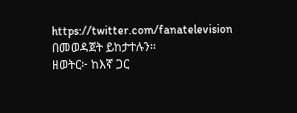https://twitter.com/fanatelevision በመወዳጀት ይከታተሉን፡፡
ዘወትር፦ ከእኛ ጋር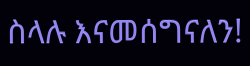ስላሉ እናመሰግናለን!